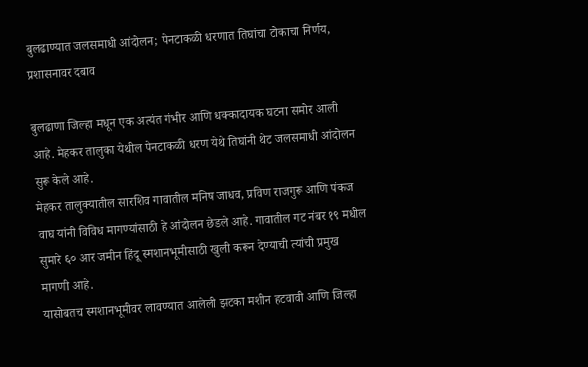बुलढाण्यात जलसमाधी आंदोलन; पेनटाकळी धरणात तिघांचा टोकाचा निर्णय, प्रशासनावर दबाव

बुलढाणा जिल्हा मधून एक अत्यंत गंभीर आणि धक्कादायक घटना समोर आली आहे. मेहकर तालुका येथील पेनटाकळी धरण येथे तिघांनी थेट जलसमाधी आंदोलन सुरू केले आहे.
मेहकर तालुक्यातील सारशिव गावातील मनिष जाधव, प्रविण राजगुरू आणि पंकज वाघ यांनी विविध मागण्यांसाठी हे आंदोलन छेडले आहे. गावातील गट नंबर १९ मधील सुमारे ६० आर जमीन हिंदू स्मशानभूमीसाठी खुली करून देण्याची त्यांची प्रमुख मागणी आहे.
यासोबतच स्मशानभूमीवर लावण्यात आलेली झटका मशीन हटवावी आणि जिल्हा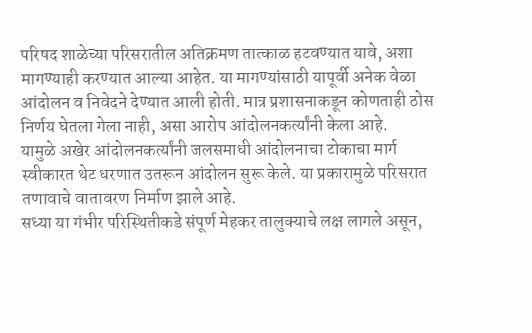परिषद शाळेच्या परिसरातील अतिक्रमण तात्काळ हटवण्यात यावे, अशा मागण्याही करण्यात आल्या आहेत. या मागण्यांसाठी यापूर्वी अनेक वेळा आंदोलन व निवेदने देण्यात आली होती. मात्र प्रशासनाकडून कोणताही ठोस निर्णय घेतला गेला नाही, असा आरोप आंदोलनकर्त्यांनी केला आहे.
यामुळे अखेर आंदोलनकर्त्यांनी जलसमाधी आंदोलनाचा टोकाचा मार्ग स्वीकारत थेट धरणात उतरून आंदोलन सुरू केले. या प्रकारामुळे परिसरात तणावाचे वातावरण निर्माण झाले आहे.
सध्या या गंभीर परिस्थितीकडे संपूर्ण मेहकर तालुक्याचे लक्ष लागले असून,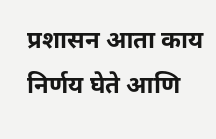प्रशासन आता काय निर्णय घेते आणि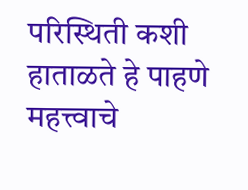परिस्थिती कशी हाताळते हे पाहणे महत्त्वाचे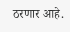ठरणार आहे.